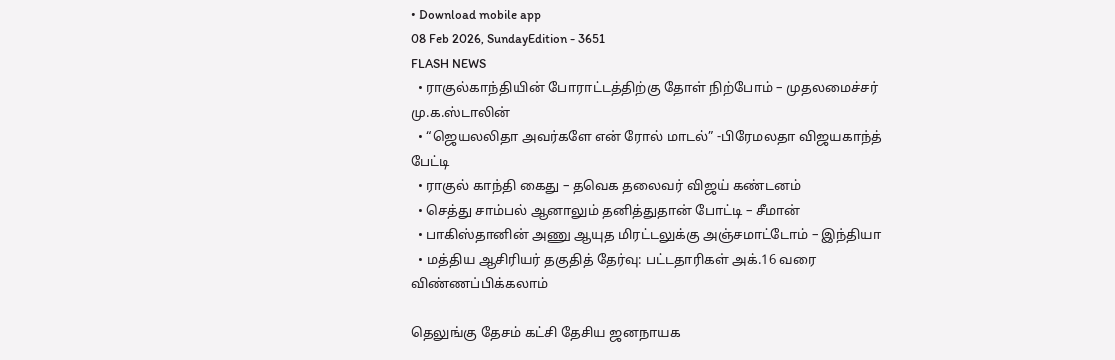• Download mobile app
08 Feb 2026, SundayEdition - 3651
FLASH NEWS
  • ராகுல்காந்தியின் போராட்டத்திற்கு தோள் நிற்போம் – முதலமைச்சர் மு.க.ஸ்டாலின்
  • “ஜெயலலிதா அவர்களே என் ரோல் மாடல்” -பிரேமலதா விஜயகாந்த் பேட்டி
  • ராகுல் காந்தி கைது – தவெக தலைவர் விஜய் கண்டனம்
  • செத்து சாம்பல் ஆனாலும் தனித்துதான் போட்டி – சீமான்
  • பாகிஸ்தானின் அணு ஆயுத மிரட்டலுக்கு அஞ்சமாட்டோம் – இந்தியா
  • மத்திய ஆசிரியர் தகுதித் தேர்வு: பட்டதாரிகள் அக்.16 வரை விண்ணப்பிக்கலாம்

தெலுங்கு தேசம் கட்சி தேசிய ஜனநாயக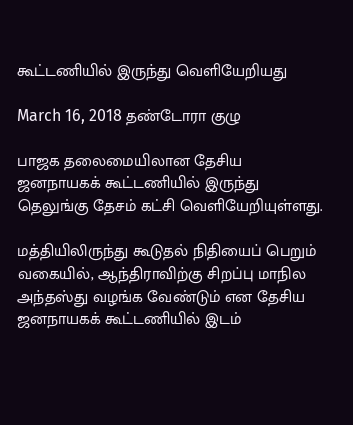கூட்டணியில் இருந்து வெளியேறியது

March 16, 2018 தண்டோரா குழு

பாஜக தலைமையிலான தேசிய ஜனநாயகக் கூட்டணியில் இருந்து தெலுங்கு தேசம் கட்சி வெளியேறியுள்ளது.

மத்தியிலிருந்து கூடுதல் நிதியைப் பெறும் வகையில், ஆந்திராவிற்கு சிறப்பு மாநில அந்தஸ்து வழங்க வேண்டும் என தேசிய ஜனநாயகக் கூட்டணியில் இடம்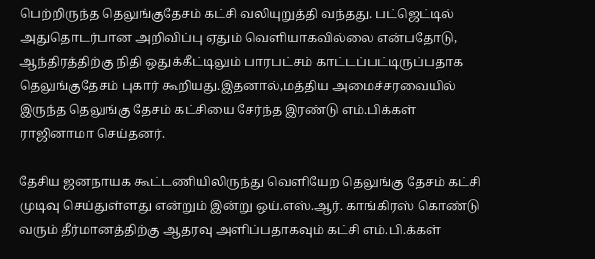பெற்றிருந்த தெலுங்குதேசம் கட்சி வலியுறுத்தி வந்தது. பட்ஜெட்டில் அதுதொடர்பான அறிவிப்பு ஏதும் வெளியாகவில்லை என்பதோடு, ஆந்திரத்திற்கு நிதி ஒதுக்கீட்டிலும் பாரபட்சம் காட்டப்பட்டிருப்பதாக தெலுங்குதேசம் புகார் கூறியது.இதனால்,மத்திய அமைச்சரவையில் இருந்த தெலுங்கு தேசம் கட்சியை சேர்ந்த இரண்டு எம்.பிக்கள் ராஜினாமா செய்தனர்.

தேசிய ஜனநாயக கூட்டணியிலிருந்து வெளியேற தெலுங்கு தேசம் கட்சி முடிவு செய்துள்ளது என்றும் இன்று ஒய்.எஸ்.ஆர். காங்கிரஸ் கொண்டு வரும் தீர்மானத்திற்கு ஆதரவு அளிப்பதாகவும் கட்சி எம்.பி.க்கள்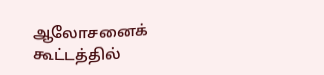ஆலோசனைக் கூட்டத்தில்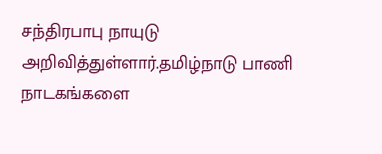சந்திரபாபு நாயுடு அறிவித்துள்ளார்.தமிழ்நாடு பாணி நாடகங்களை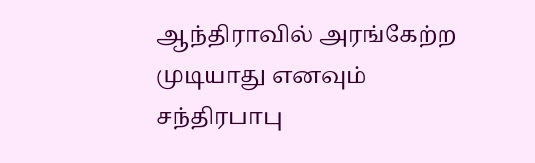ஆந்திராவில் அரங்கேற்ற முடியாது எனவும் சந்திரபாபு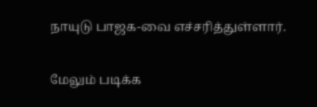நாயுடு பாஜக-வை எச்சரித்துள்ளார்.

மேலும் படிக்க